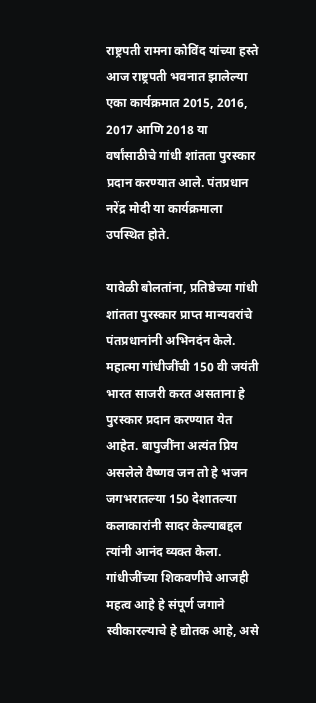राष्ट्रपती रामना कोविंद यांच्या हस्ते आज राष्ट्रपती भवनात झालेल्या एका कार्यक्रमात 2015, 2016, 2017 आणि 2018 या वर्षांसाठीचे गांधी शांतता पुरस्कार प्रदान करण्यात आले. पंतप्रधान नरेंद्र मोदी या कार्यक्रमाला उपस्थित होते.

यावेळी बोलतांना, प्रतिष्ठेच्या गांधी शांतता पुरस्कार प्राप्त मान्यवरांचे पंतप्रधानांनी अभिनदंन केले. महात्मा गांधीजींची 150 वी जयंती भारत साजरी करत असताना हे पुरस्कार प्रदान करण्यात येत आहेत. बापुजींना अत्यंत प्रिय असलेले वैष्णव जन तो हे भजन जगभरातल्या 150 देशातल्या कलाकारांनी सादर केल्याबद्दल त्यांनी आनंद व्यक्त केला. गांधीजींच्या शिकवणीचे आजही महत्व आहे हे संपूर्ण जगाने स्वीकारल्याचे हे द्योतक आहे, असे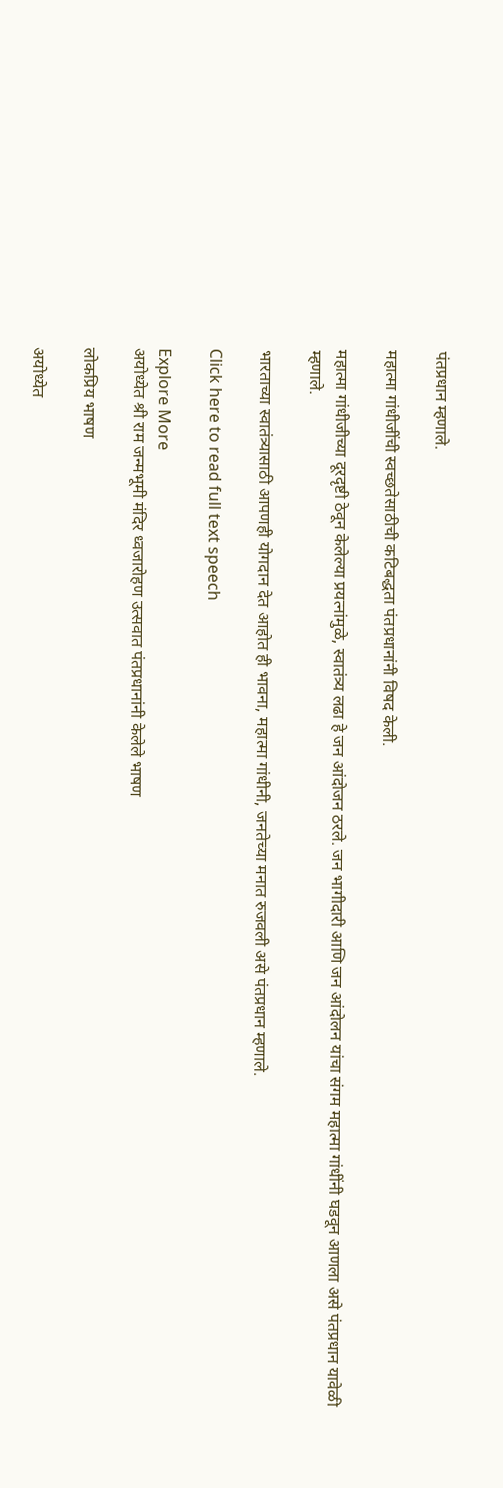पंतप्रधान म्हणाले.

महात्मा गांधीजींची स्वच्छतेसाठीची कटिबद्धता पंतप्रधानांनी विषद केली.

महात्मा गांधीजीच्या दूरदृष्टी ठेवून केलेल्या प्रयत्नांमुळे, स्वातंत्र्य लढा हे जन आंदोजन ठरले. जन भागीदारी आणि जन आंदोलन यांचा संगम महात्मा गांधींनी घडवून आणला असे पंतप्रधान यावेळी म्हणाले.

भारताच्या स्वातंत्र्यासाठी आपणही योगदान देत आहोत ही भावना, महात्मा गांधीनी, जनतेच्या मनात रुजवली असे पंतप्रधान म्हणाले.

Click here to read full text speech

Explore More
अयोध्येत श्री राम जन्मभूमी मंदिर ध्वजारोहण उत्सवात पंतप्रधानांनी केलेले भाषण

लोकप्रिय भाषण

अयोध्येत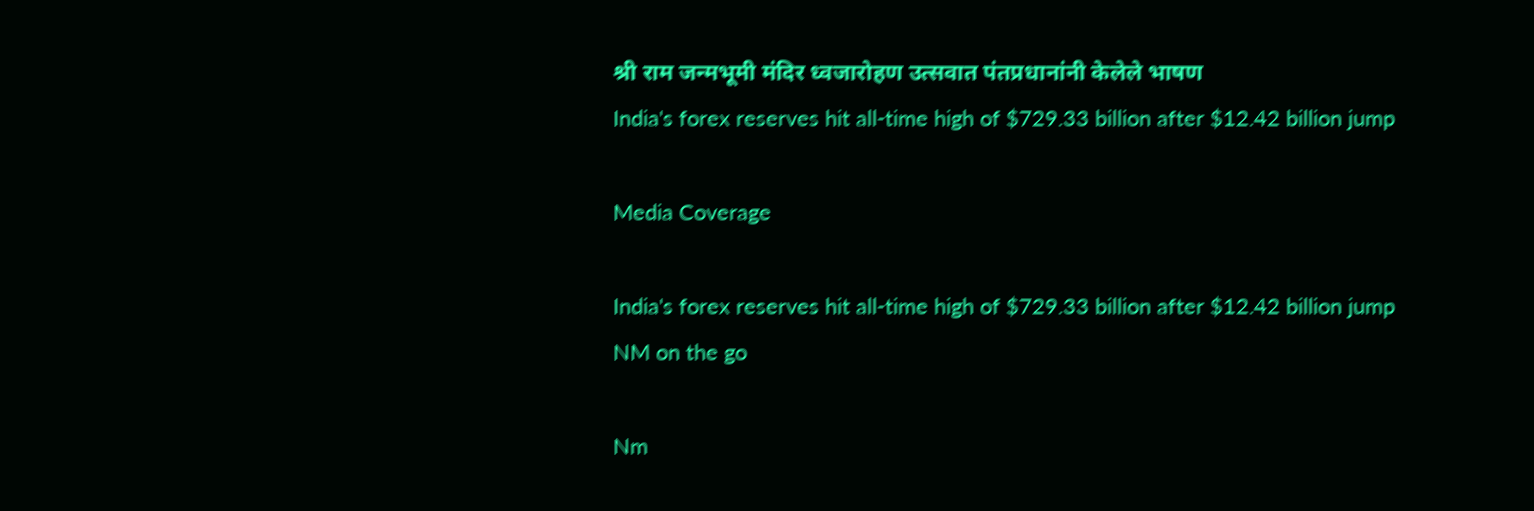श्री राम जन्मभूमी मंदिर ध्वजारोहण उत्सवात पंतप्रधानांनी केलेले भाषण
India's forex reserves hit all-time high of $729.33 billion after $12.42 billion jump

Media Coverage

India's forex reserves hit all-time high of $729.33 billion after $12.42 billion jump
NM on the go

Nm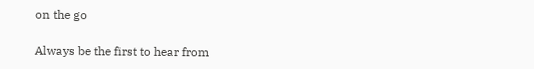on the go

Always be the first to hear from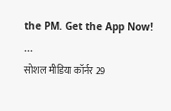the PM. Get the App Now!
...
सोशल मीडिया कॉर्नर 29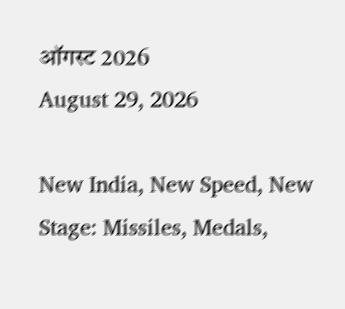ऑगस्ट 2026
August 29, 2026

New India, New Speed, New Stage: Missiles, Medals,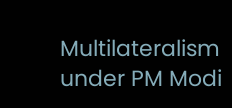Multilateralism under PM Modi